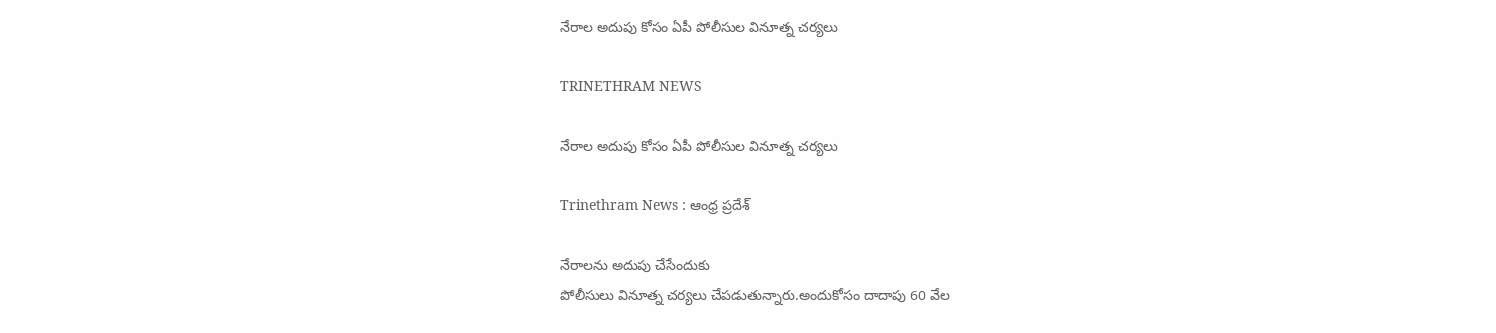నేరాల అదుపు కోసం ఏపీ పోలీసుల వినూత్న చర్యలు

TRINETHRAM NEWS

నేరాల అదుపు కోసం ఏపీ పోలీసుల వినూత్న చర్యలు

Trinethram News : ఆంధ్ర ప్రదేశ్

నేరాలను అదుపు చేసేందుకు
పోలీసులు వినూత్న చర్యలు చేపడుతున్నారు.అందుకోసం దాదాపు 60 వేల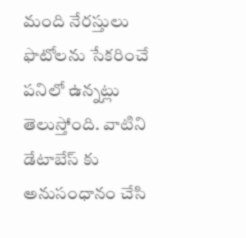మంది నేరస్తులు ఫొటోలను సేకరించే పనిలో ఉన్నట్లు తెలుస్తోంది. వాటిని డేటాబేస్ కు అనుసంధానం చేసి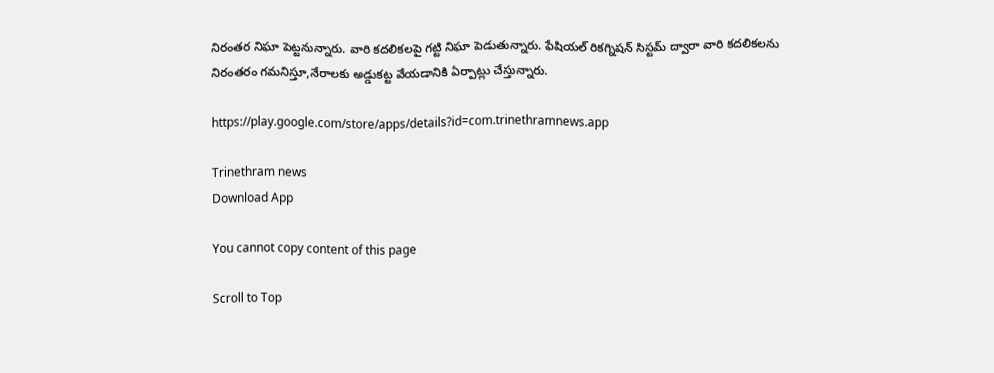నిరంతర నిఘా పెట్టనున్నారు. వారి కదలికలపై గట్టి నిఘా పెడుతున్నారు. ఫేషియల్ రికగ్నిషన్ సిస్టమ్ ద్వారా వారి కదలికలను నిరంతరం గమనిస్తూ,నేరాలకు అడ్డుకట్ట వేయడానికి ఏర్పాట్లు చేస్తున్నారు.

https://play.google.com/store/apps/details?id=com.trinethramnews.app

Trinethram news
Download App

You cannot copy content of this page

Scroll to Top